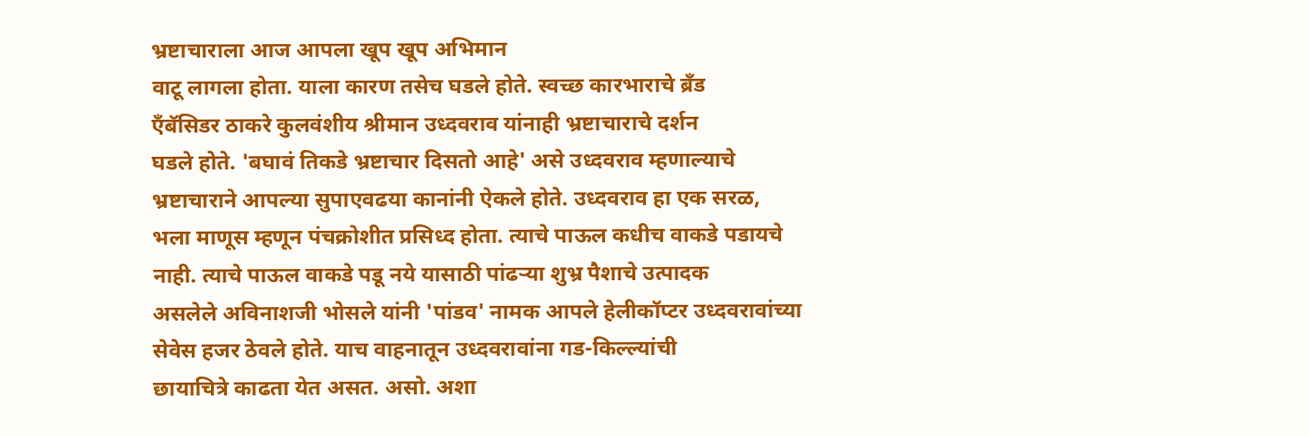भ्रष्टाचाराला आज आपला खूप खूप अभिमान
वाटू लागला होता. याला कारण तसेच घडले होते. स्वच्छ कारभाराचे ब्रँड
ऍंबॅसिडर ठाकरे कुलवंशीय श्रीमान उध्दवराव यांनाही भ्रष्टाचाराचे दर्शन
घडले होते. 'बघावं तिकडे भ्रष्टाचार दिसतो आहे' असे उध्दवराव म्हणाल्याचे
भ्रष्टाचाराने आपल्या सुपाएवढया कानांनी ऐकले होते. उध्दवराव हा एक सरळ,
भला माणूस म्हणून पंचक्रोशीत प्रसिध्द होता. त्याचे पाऊल कधीच वाकडे पडायचे
नाही. त्याचे पाऊल वाकडे पडू नये यासाठी पांढऱ्या शुभ्र पैशाचे उत्पादक
असलेले अविनाशजी भोसले यांनी 'पांडव' नामक आपले हेलीकॉप्टर उध्दवरावांच्या
सेवेस हजर ठेवले होते. याच वाहनातून उध्दवरावांना गड-किल्ल्यांची
छायाचित्रे काढता येत असत. असो. अशा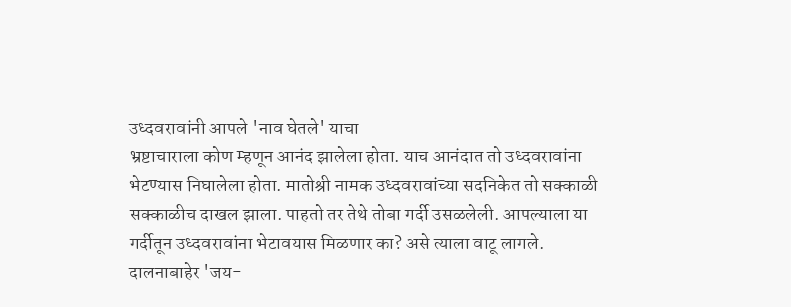उध्दवरावांनी आपले 'नाव घेतले' याचा
भ्रष्टाचाराला कोण म्हणून आनंद झालेला होता. याच आनंदात तो उध्दवरावांना
भेटण्यास निघालेला होता. मातोश्री नामक उध्दवरावांच्या सदनिकेत तो सक्काळी
सक्काळीच दाखल झाला. पाहतो तर तेथे तोबा गर्दी उसळलेली. आपल्याला या
गर्दीतून उध्दवरावांना भेटावयास मिळणार का? असे त्याला वाटू लागले.
दालनाबाहेर 'जय-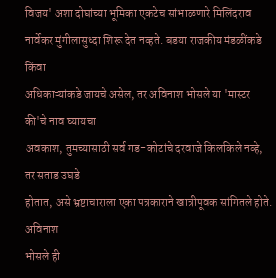विजय' अशा दोघांच्या भूमिका एकटेच सांभाळणारे मिलिंदराव
नार्वेकर मुंगीलासुध्दा शिरू देत नव्हते. बडया राजकीय मंडळींकडे किंवा
अधिकाऱ्यांकडे जायचे असेल, तर अविनाश भोसले या 'मास्टर की'चे नाव घ्यायचा
अवकाश, तुमच्यासाठी सर्व गड-कोटांचे दरवाजे किलकिले नव्हे, तर सताड उघडे
होतात, असे भ्रष्टाचाराला एका पत्रकाराने खात्रीपूवक सांगितले होते. अविनाश
भोसले ही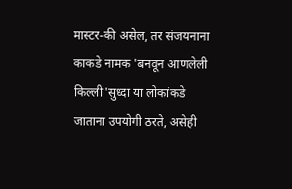मास्टर-की असेल, तर संजयनाना काकडे नामक 'बनवून आणलेली
किल्ली'सुध्दा या लोकांकडे जाताना उपयोगी ठरते, असेही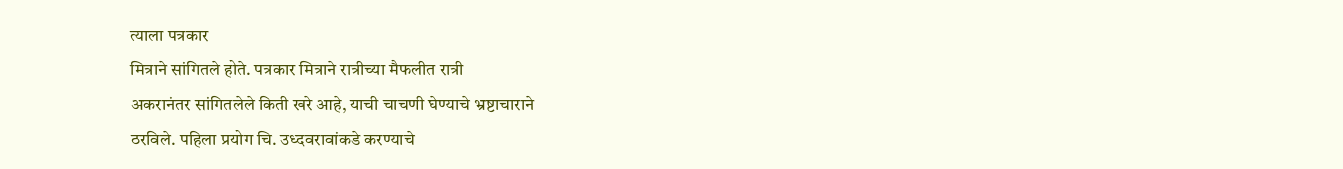त्याला पत्रकार
मित्राने सांगितले होते. पत्रकार मित्राने रात्रीच्या मैफलीत रात्री
अकरानंतर सांगितलेले किती खरे आहे, याची चाचणी घेण्याचे भ्रष्टाचाराने
ठरविले. पहिला प्रयोग चि. उध्दवरावांकडे करण्याचे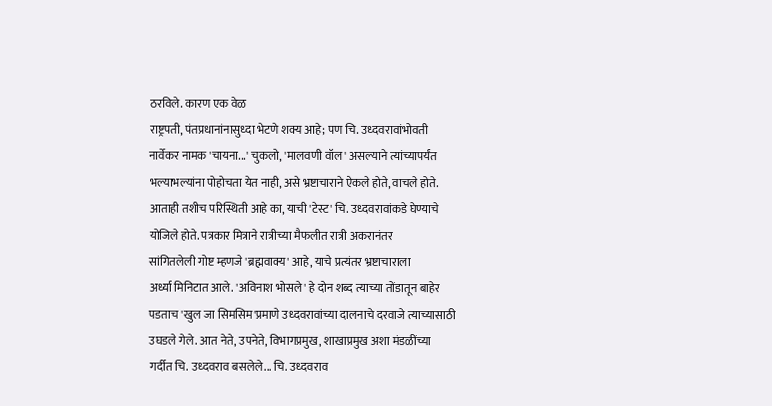ठरविले. कारण एक वेळ
राष्ट्रपती, पंतप्रधानांनासुध्दा भेटणे शक्य आहे; पण चि. उध्दवरावांभोवती
नार्वेकर नामक 'चायना...' चुकलो, 'मालवणी वॉल' असल्याने त्यांच्यापर्यंत
भल्याभल्यांना पोहोचता येत नाही, असे भ्रष्टाचाराने ऐकले होते, वाचले होते.
आताही तशीच परिस्थिती आहे का, याची 'टेस्ट' चि. उध्दवरावांकडे घेण्याचे
योजिले होते. पत्रकार मित्राने रात्रीच्या मैफलीत रात्री अकरानंतर
सांगितलेली गोष्ट म्हणजे 'ब्रह्मवाक्य' आहे, याचे प्रत्यंतर भ्रष्टाचाराला
अर्ध्या मिनिटात आले. 'अविनाश भोसले' हे दोन शब्द त्याच्या तोंडातून बाहेर
पडताच 'खुल जा सिमसिम'प्रमाणे उध्दवरावांच्या दालनाचे दरवाजे त्याच्यासाठी
उघडले गेले. आत नेते, उपनेते, विभागप्रमुख, शाखाप्रमुख अशा मंडळींच्या
गर्दीत चि. उध्दवराव बसलेले... चि. उध्दवराव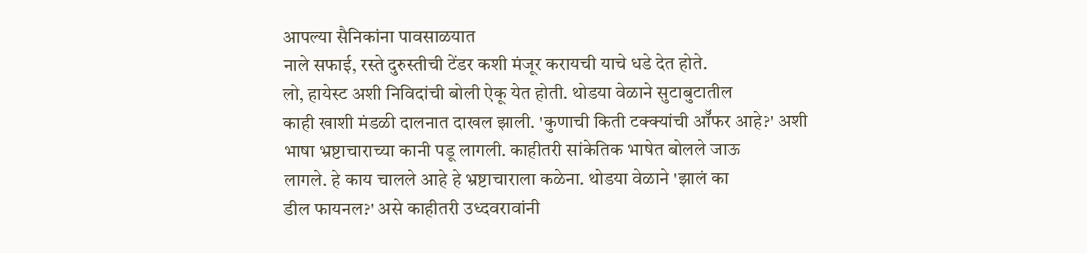आपल्या सैनिकांना पावसाळयात
नाले सफाई, रस्ते दुरुस्तीची टेंडर कशी मंजूर करायची याचे धडे देत होते.
लो, हायेस्ट अशी निविदांची बोली ऐकू येत होती. थोडया वेळाने सुटाबुटातील
काही खाशी मंडळी दालनात दाखल झाली. 'कुणाची किती टक्क्यांची ऑॅफर आहे?' अशी
भाषा भ्रष्टाचाराच्या कानी पडू लागली. काहीतरी सांकेतिक भाषेत बोलले जाऊ
लागले. हे काय चालले आहे हे भ्रष्टाचाराला कळेना. थोडया वेळाने 'झालं का
डील फायनल?' असे काहीतरी उध्दवरावांनी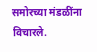समोरच्या मंडळींना विचारले.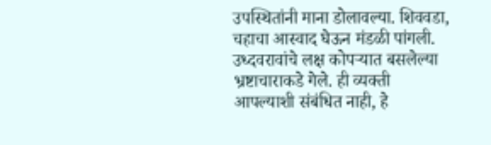उपस्थितांनी माना डोलावल्या. शिववडा, चहाचा आस्वाद घेऊन मंडळी पांगली.
उध्दवरावांचे लक्ष कोपऱ्यात बसलेल्या भ्रष्टाचाराकडे गेले. ही व्यक्ती
आपल्याशी संबंधित नाही, हे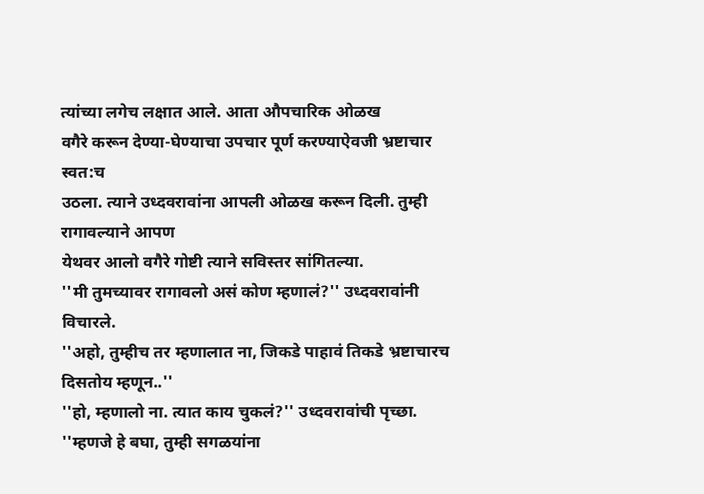त्यांच्या लगेच लक्षात आले. आता औपचारिक ओळख
वगैरे करून देण्या-घेण्याचा उपचार पूर्ण करण्याऐवजी भ्रष्टाचार स्वत:च
उठला. त्याने उध्दवरावांना आपली ओळख करून दिली. तुम्ही रागावल्याने आपण
येथवर आलो वगैरे गोष्टी त्याने सविस्तर सांगितल्या.
''मी तुमच्यावर रागावलो असं कोण म्हणालं?'' उध्दवरावांनी विचारले.
''अहो, तुम्हीच तर म्हणालात ना, जिकडे पाहावं तिकडे भ्रष्टाचारच दिसतोय म्हणून..''
''हो, म्हणालो ना. त्यात काय चुकलं?'' उध्दवरावांची पृच्छा.
''म्हणजे हे बघा, तुम्ही सगळयांना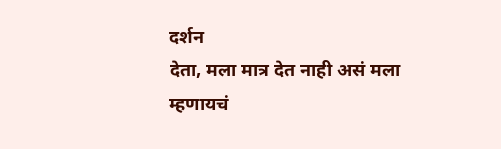दर्शन
देता, मला मात्र देत नाही असं मला म्हणायचं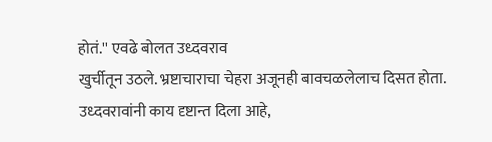होतं.'' एवढे बोलत उध्दवराव
खुर्चीतून उठले. भ्रष्टाचाराचा चेहरा अजूनही बावचळलेलाच दिसत होता.
उध्दवरावांनी काय दृष्टान्त दिला आहे,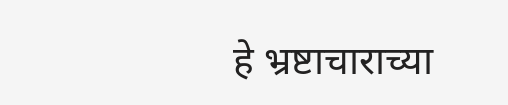हे भ्रष्टाचाराच्या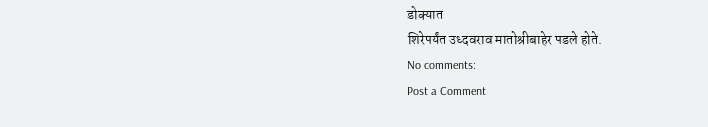डोक्यात
शिरेपर्यंत उध्दवराव मातोश्रीबाहेर पडले होते.
No comments:
Post a Comment